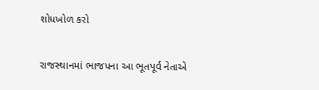શોધખોળ કરો

રાજસ્થાનમાં ભાજપના આ ભૂતપૂર્વ નેતાએ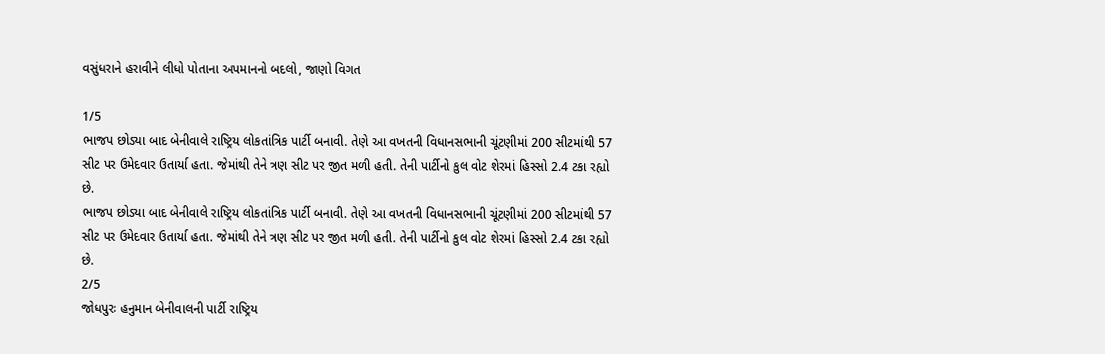વસુંધરાને હરાવીને લીધો પોતાના અપમાનનો બદલો, જાણો વિગત

1/5
ભાજપ છોડ્યા બાદ બેનીવાલે રાષ્ટ્રિય લોકતાંત્રિક પાર્ટી બનાવી. તેણે આ વખતની વિધાનસભાની ચૂંટણીમાં 200 સીટમાંથી 57 સીટ પર ઉમેદવાર ઉતાર્યા હતા. જેમાંથી તેને ત્રણ સીટ પર જીત મળી હતી. તેની પાર્ટીનો કુલ વોટ શેરમાં હિસ્સો 2.4 ટકા રહ્યો છે.
ભાજપ છોડ્યા બાદ બેનીવાલે રાષ્ટ્રિય લોકતાંત્રિક પાર્ટી બનાવી. તેણે આ વખતની વિધાનસભાની ચૂંટણીમાં 200 સીટમાંથી 57 સીટ પર ઉમેદવાર ઉતાર્યા હતા. જેમાંથી તેને ત્રણ સીટ પર જીત મળી હતી. તેની પાર્ટીનો કુલ વોટ શેરમાં હિસ્સો 2.4 ટકા રહ્યો છે.
2/5
જોધપુરઃ હનુમાન બેનીવાલની પાર્ટી રાષ્ટ્રિય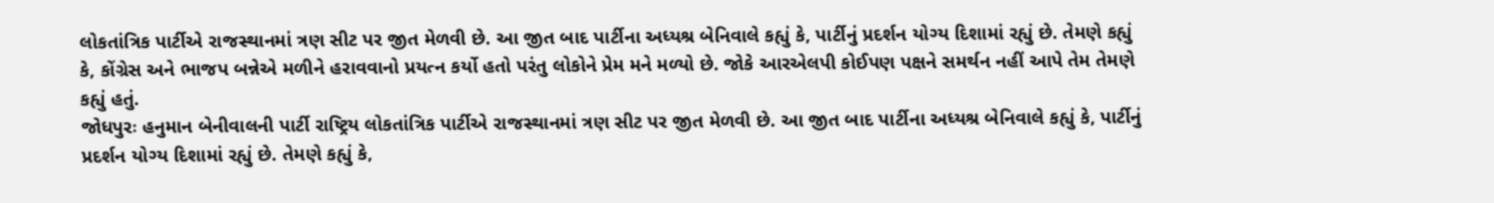લોકતાંત્રિક પાર્ટીએ રાજસ્થાનમાં ત્રણ સીટ પર જીત મેળવી છે. આ જીત બાદ પાર્ટીના અધ્યશ્ર બેનિવાલે કહ્યું કે, પાર્ટીનું પ્રદર્શન યોગ્ય દિશામાં રહ્યું છે. તેમણે કહ્યું કે, કોંગ્રેસ અને ભાજપ બન્નેએ મળીને હરાવવાનો પ્રયત્ન કર્યો હતો પરંતુ લોકોને પ્રેમ મને મળ્યો છે. જોકે આરએલપી કોઈપણ પક્ષને સમર્થન નહીં આપે તેમ તેમણે કહ્યું હતું.
જોધપુરઃ હનુમાન બેનીવાલની પાર્ટી રાષ્ટ્રિય લોકતાંત્રિક પાર્ટીએ રાજસ્થાનમાં ત્રણ સીટ પર જીત મેળવી છે. આ જીત બાદ પાર્ટીના અધ્યશ્ર બેનિવાલે કહ્યું કે, પાર્ટીનું પ્રદર્શન યોગ્ય દિશામાં રહ્યું છે. તેમણે કહ્યું કે,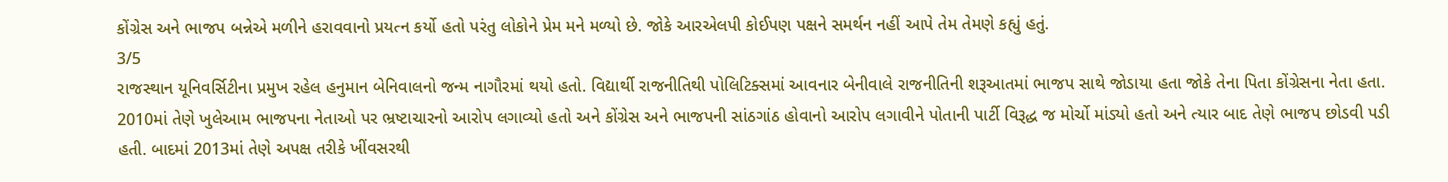કોંગ્રેસ અને ભાજપ બન્નેએ મળીને હરાવવાનો પ્રયત્ન કર્યો હતો પરંતુ લોકોને પ્રેમ મને મળ્યો છે. જોકે આરએલપી કોઈપણ પક્ષને સમર્થન નહીં આપે તેમ તેમણે કહ્યું હતું.
3/5
રાજસ્થાન યૂનિવર્સિટીના પ્રમુખ રહેલ હનુમાન બેનિવાલનો જન્મ નાગૌરમાં થયો હતો. વિદ્યાર્થી રાજનીતિથી પોલિટિક્સમાં આવનાર બેનીવાલે રાજનીતિની શરૂઆતમાં ભાજપ સાથે જોડાયા હતા જોકે તેના પિતા કોંગ્રેસના નેતા હતા. 2010માં તેણે ખુલેઆમ ભાજપના નેતાઓ પર ભ્રષ્ટાચારનો આરોપ લગાવ્યો હતો અને કોંગ્રેસ અને ભાજપની સાંઠગાંઠ હોવાનો આરોપ લગાવીને પોતાની પાર્ટી વિરૂદ્ધ જ મોર્ચો માંડ્યો હતો અને ત્યાર બાદ તેણે ભાજપ છોડવી પડી હતી. બાદમાં 2013માં તેણે અપક્ષ તરીકે ખીંવસરથી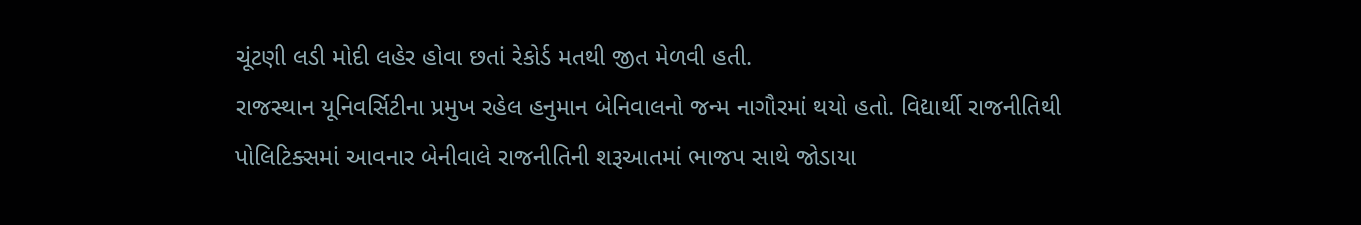ચૂંટણી લડી મોદી લહેર હોવા છતાં રેકોર્ડ મતથી જીત મેળવી હતી.
રાજસ્થાન યૂનિવર્સિટીના પ્રમુખ રહેલ હનુમાન બેનિવાલનો જન્મ નાગૌરમાં થયો હતો. વિદ્યાર્થી રાજનીતિથી પોલિટિક્સમાં આવનાર બેનીવાલે રાજનીતિની શરૂઆતમાં ભાજપ સાથે જોડાયા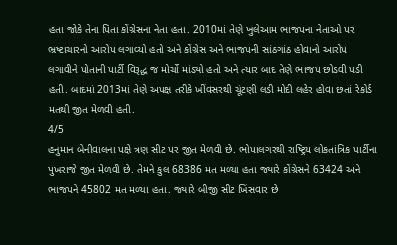હતા જોકે તેના પિતા કોંગ્રેસના નેતા હતા. 2010માં તેણે ખુલેઆમ ભાજપના નેતાઓ પર ભ્રષ્ટાચારનો આરોપ લગાવ્યો હતો અને કોંગ્રેસ અને ભાજપની સાંઠગાંઠ હોવાનો આરોપ લગાવીને પોતાની પાર્ટી વિરૂદ્ધ જ મોર્ચો માંડ્યો હતો અને ત્યાર બાદ તેણે ભાજપ છોડવી પડી હતી. બાદમાં 2013માં તેણે અપક્ષ તરીકે ખીંવસરથી ચૂંટણી લડી મોદી લહેર હોવા છતાં રેકોર્ડ મતથી જીત મેળવી હતી.
4/5
હનુમાન બેનીવાલના પક્ષે ત્રણ સીટ પર જીત મેળવી છે. ભોપાલગરથી રાષ્ટ્રિય લોકતાંત્રિક પાર્ટીના પુખરાજે જીત મેળવી છે. તેમને કુલ 68386 મત મળ્યા હતા જ્યારે કોંગ્રેસને 63424 અને ભાજપને 45802 મત મળ્યા હતા. જ્યારે બીજી સીટ ખિંસવાર છે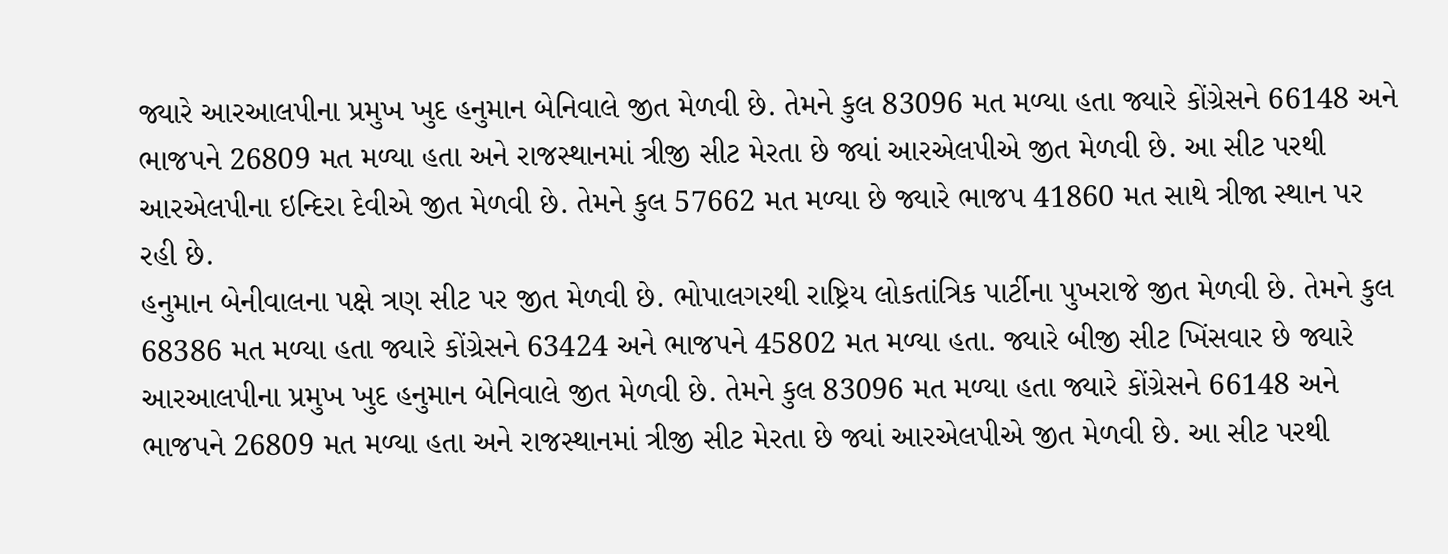જ્યારે આરઆલપીના પ્રમુખ ખુદ હનુમાન બેનિવાલે જીત મેળવી છે. તેમને કુલ 83096 મત મળ્યા હતા જ્યારે કોંગ્રેસને 66148 અને ભાજપને 26809 મત મળ્યા હતા અને રાજસ્થાનમાં ત્રીજી સીટ મેરતા છે જ્યાં આરએલપીએ જીત મેળવી છે. આ સીટ પરથી આરએલપીના ઇન્દિરા દેવીએ જીત મેળવી છે. તેમને કુલ 57662 મત મળ્યા છે જ્યારે ભાજપ 41860 મત સાથે ત્રીજા સ્થાન પર રહી છે.
હનુમાન બેનીવાલના પક્ષે ત્રણ સીટ પર જીત મેળવી છે. ભોપાલગરથી રાષ્ટ્રિય લોકતાંત્રિક પાર્ટીના પુખરાજે જીત મેળવી છે. તેમને કુલ 68386 મત મળ્યા હતા જ્યારે કોંગ્રેસને 63424 અને ભાજપને 45802 મત મળ્યા હતા. જ્યારે બીજી સીટ ખિંસવાર છે જ્યારે આરઆલપીના પ્રમુખ ખુદ હનુમાન બેનિવાલે જીત મેળવી છે. તેમને કુલ 83096 મત મળ્યા હતા જ્યારે કોંગ્રેસને 66148 અને ભાજપને 26809 મત મળ્યા હતા અને રાજસ્થાનમાં ત્રીજી સીટ મેરતા છે જ્યાં આરએલપીએ જીત મેળવી છે. આ સીટ પરથી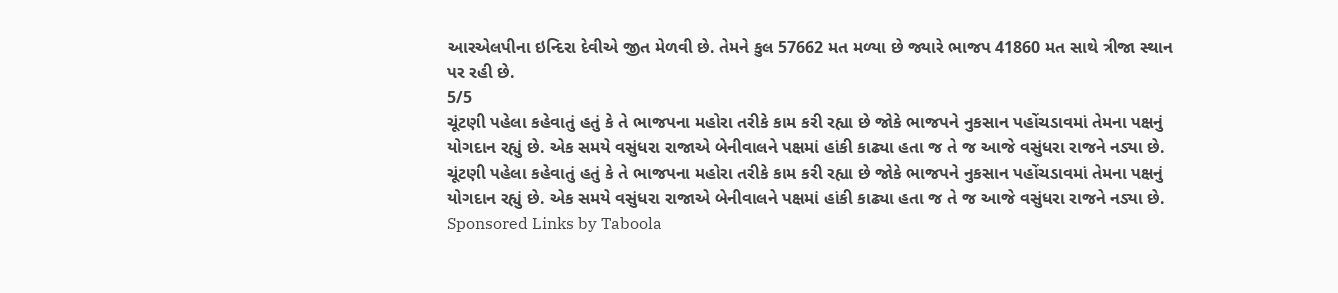આરએલપીના ઇન્દિરા દેવીએ જીત મેળવી છે. તેમને કુલ 57662 મત મળ્યા છે જ્યારે ભાજપ 41860 મત સાથે ત્રીજા સ્થાન પર રહી છે.
5/5
ચૂંટણી પહેલા કહેવાતું હતું કે તે ભાજપના મહોરા તરીકે કામ કરી રહ્યા છે જોકે ભાજપને નુકસાન પહોંચડાવમાં તેમના પક્ષનું યોગદાન રહ્યું છે. એક સમયે વસુંધરા રાજાએ બેનીવાલને પક્ષમાં હાંકી કાઢ્યા હતા જ તે જ આજે વસુંધરા રાજને નડ્યા છે.
ચૂંટણી પહેલા કહેવાતું હતું કે તે ભાજપના મહોરા તરીકે કામ કરી રહ્યા છે જોકે ભાજપને નુકસાન પહોંચડાવમાં તેમના પક્ષનું યોગદાન રહ્યું છે. એક સમયે વસુંધરા રાજાએ બેનીવાલને પક્ષમાં હાંકી કાઢ્યા હતા જ તે જ આજે વસુંધરા રાજને નડ્યા છે.
Sponsored Links by Taboola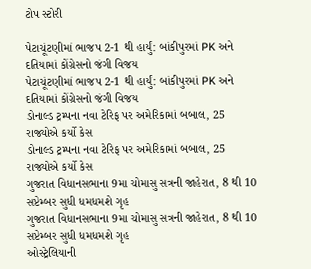ટોપ સ્ટોરી

પેટાચૂંટણીમાં ભાજપ 2-1 થી હાર્યું: બાંકીપુરમાં PK અને દતિયામાં કોંગ્રેસનો જંગી વિજય
પેટાચૂંટણીમાં ભાજપ 2-1 થી હાર્યું: બાંકીપુરમાં PK અને દતિયામાં કોંગ્રેસનો જંગી વિજય
ડોનાલ્ડ ટ્રમ્પના નવા ટેરિફ પર અમેરિકામાં બબાલ, 25 રાજ્યોએ કર્યો કેસ
ડોનાલ્ડ ટ્રમ્પના નવા ટેરિફ પર અમેરિકામાં બબાલ, 25 રાજ્યોએ કર્યો કેસ
ગુજરાત વિધાનસભાના 9મા ચોમાસુ સત્રની જાહેરાત, 8 થી 10 સપ્ટેમ્બર સુધી ધમધમશે ગૃહ
ગુજરાત વિધાનસભાના 9મા ચોમાસુ સત્રની જાહેરાત, 8 થી 10 સપ્ટેમ્બર સુધી ધમધમશે ગૃહ
ઓસ્ટ્રેલિયાની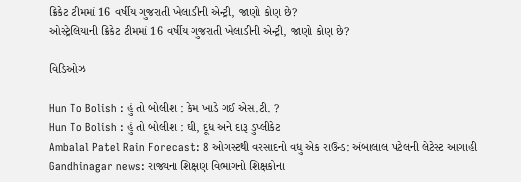ક્રિકેટ ટીમમાં 16 વર્ષીય ગુજરાતી ખેલાડીની એન્ટ્રી, જાણો કોણ છે?
ઓસ્ટ્રેલિયાની ક્રિકેટ ટીમમાં 16 વર્ષીય ગુજરાતી ખેલાડીની એન્ટ્રી, જાણો કોણ છે?

વિડિઓઝ

Hun To Bolish : હું તો બોલીશ : કેમ ખાડે ગઈ એસ.ટી. ?
Hun To Bolish : હું તો બોલીશ : ઘી, દૂધ અને દારૂ ડુપ્લીકેટ
Ambalal Patel Rain Forecast: 8 ઓગસ્ટથી વરસાદનો વધુ એક રાઉન્ડ: અંબાલાલ પટેલની લેટેસ્ટ આગાહી
Gandhinagar news: રાજ્યના શિક્ષણ વિભાગનો શિક્ષકોના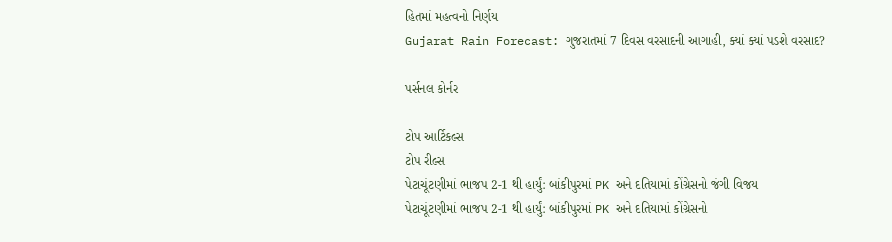હિતમાં મહત્વનો નિર્ણય
Gujarat Rain Forecast: ગુજરાતમાં 7 દિવસ વરસાદની આગાહી, ક્યાં ક્યાં પડશે વરસાદ?

પર્સનલ કોર્નર

ટોપ આર્ટિકલ્સ
ટોપ રીલ્સ
પેટાચૂંટણીમાં ભાજપ 2-1 થી હાર્યું: બાંકીપુરમાં PK અને દતિયામાં કોંગ્રેસનો જંગી વિજય
પેટાચૂંટણીમાં ભાજપ 2-1 થી હાર્યું: બાંકીપુરમાં PK અને દતિયામાં કોંગ્રેસનો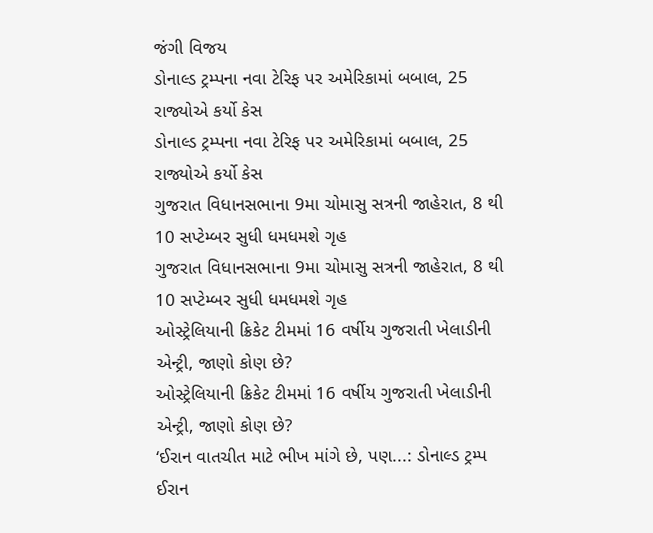જંગી વિજય
ડોનાલ્ડ ટ્રમ્પના નવા ટેરિફ પર અમેરિકામાં બબાલ, 25 રાજ્યોએ કર્યો કેસ
ડોનાલ્ડ ટ્રમ્પના નવા ટેરિફ પર અમેરિકામાં બબાલ, 25 રાજ્યોએ કર્યો કેસ
ગુજરાત વિધાનસભાના 9મા ચોમાસુ સત્રની જાહેરાત, 8 થી 10 સપ્ટેમ્બર સુધી ધમધમશે ગૃહ
ગુજરાત વિધાનસભાના 9મા ચોમાસુ સત્રની જાહેરાત, 8 થી 10 સપ્ટેમ્બર સુધી ધમધમશે ગૃહ
ઓસ્ટ્રેલિયાની ક્રિકેટ ટીમમાં 16 વર્ષીય ગુજરાતી ખેલાડીની એન્ટ્રી, જાણો કોણ છે?
ઓસ્ટ્રેલિયાની ક્રિકેટ ટીમમાં 16 વર્ષીય ગુજરાતી ખેલાડીની એન્ટ્રી, જાણો કોણ છે?
‘ઈરાન વાતચીત માટે ભીખ માંગે છે, પણ...: ડોનાલ્ડ ટ્રમ્પ ઈરાન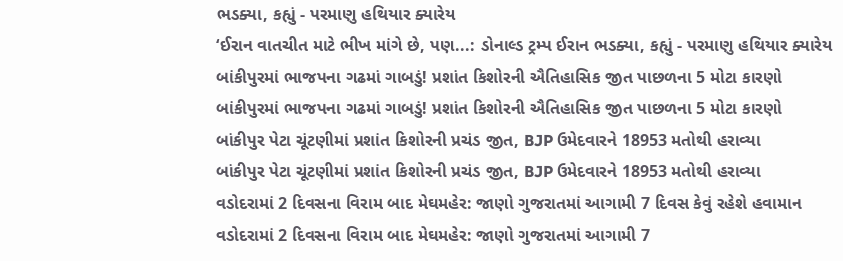ભડક્યા, કહ્યું - પરમાણુ હથિયાર ક્યારેય
‘ઈરાન વાતચીત માટે ભીખ માંગે છે, પણ...: ડોનાલ્ડ ટ્રમ્પ ઈરાન ભડક્યા, કહ્યું - પરમાણુ હથિયાર ક્યારેય
બાંકીપુરમાં ભાજપના ગઢમાં ગાબડું! પ્રશાંત કિશોરની ઐતિહાસિક જીત પાછળના 5 મોટા કારણો
બાંકીપુરમાં ભાજપના ગઢમાં ગાબડું! પ્રશાંત કિશોરની ઐતિહાસિક જીત પાછળના 5 મોટા કારણો
બાંકીપુર પેટા ચૂંટણીમાં પ્રશાંત કિશોરની પ્રચંડ જીત, BJP ઉમેદવારને 18953 મતોથી હરાવ્યા
બાંકીપુર પેટા ચૂંટણીમાં પ્રશાંત કિશોરની પ્રચંડ જીત, BJP ઉમેદવારને 18953 મતોથી હરાવ્યા
વડોદરામાં 2 દિવસના વિરામ બાદ મેઘમહેર: જાણો ગુજરાતમાં આગામી 7 દિવસ કેવું રહેશે હવામાન
વડોદરામાં 2 દિવસના વિરામ બાદ મેઘમહેર: જાણો ગુજરાતમાં આગામી 7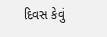દિવસ કેવું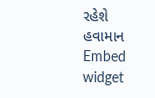રહેશે હવામાન
Embed widget